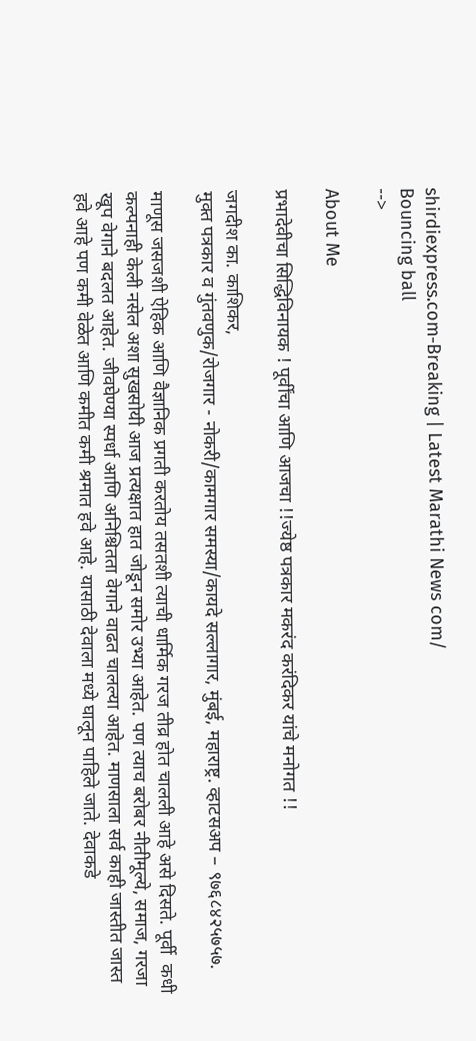shirdiexpress.com-Breaking | Latest Marathi News com/
Bouncing ball
-->

About Me

प्रभादेवीचा सिद्धिविनायक ! पूर्वींचा आणि आजचा !!ज्येष्ठ पत्रकार मकरंद करंदिकर यांचे मनोगत !!

जगदीश का. काशिकर,
मुक्त पत्रकार व गुंतवणुक/रोजगार - नोकरी/कामगार समस्या/कायदे सल्लागार, मुंबई, महाराष्ट्र. व्हाटसअप – ९७६८४२५७५७.

माणूस जसजशी ऐहिक आणि वैज्ञानिक प्रगती करतोय तसतशी त्याची धार्मिक गरज तीव्र होत चालली आहे असे दिसते. पूर्वी  कधी कल्पनाही केली नसेल अशा सुखसोयी आज प्रत्यक्षात हात जोडून समोर उभ्या आहेत. पण त्याच बरोबर नीतीमूल्ये, समाज, गरजा खूप वेगाने बदलत आहेत. जीवघेण्या स्पर्धा आणि अनिश्चितता वेगाने वाढत चालल्या आहेत. माणसाला सर्व काही जास्तीत जास्त हवे आहे पण कमी वेळेत आणि कमीत कमी श्रमात हवे आहे. यासाठी देवाला मध्ये घालून पाहिले जाते. देवाकडे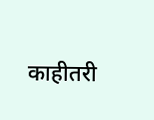काहीतरी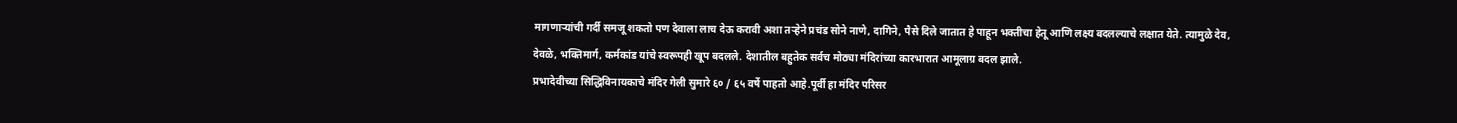मागणाऱ्यांची गर्दी समजू शकतो पण देवाला लाच देऊ करावी अशा तऱ्हेने प्रचंड सोने नाणे, दागिने, पैसे दिले जातात हे पाहून भक्तीचा हेतू आणि लक्ष्य बदलल्याचे लक्षात येते. त्यामुळे देव, देवळे, भक्तिमार्ग, कर्मकांड यांचे स्वरूपही खूप बदलले. देशातील बहुतेक सर्वच मोठ्या मंदिरांच्या कारभारात आमूलाग्र बदल झाले.
प्रभादेवीच्या सिद्धिविनायकाचे मंदिर गेली सुमारे ६० / ६५ वर्षे पाहतो आहे.पूर्वी हा मंदिर परिसर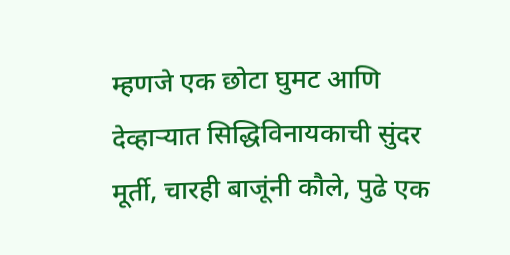म्हणजे एक छोटा घुमट आणि देव्हाऱ्यात सिद्धिविनायकाची सुंदर मूर्ती, चारही बाजूंनी कौले, पुढे एक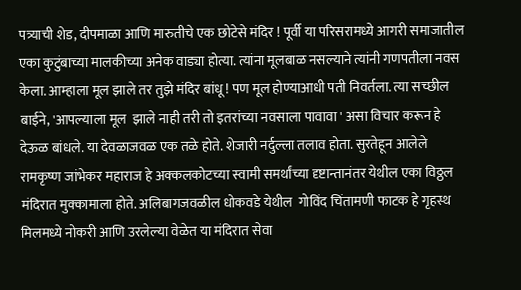पत्र्याची शेड, दीपमाळा आणि मारुतीचे एक छोटेसे मंदिर ! पूर्वी या परिसरामध्ये आगरी समाजातील एका कुटुंबाच्या मालकीच्या अनेक वाड्या होत्या. त्यांना मूलबाळ नसल्याने त्यांनी गणपतीला नवस केला. आम्हाला मूल झाले तर तुझे मंदिर बांधू ! पण मूल होण्याआधी पती निवर्तला. त्या सच्छील बाईने, 'आपल्याला मूल  झाले नाही तरी तो इतरांच्या नवसाला पावावा ' असा विचार करून हे देऊळ बांधले. या देवळाजवळ एक तळे होते. शेजारी नर्दुल्ला तलाव होता. सुरतेहून आलेले रामकृष्ण जांभेकर महाराज हे अक्कलकोटच्या स्वामी समर्थांच्या दृष्टान्तानंतर येथील एका विठ्ठल मंदिरात मुक्कामाला होते. अलिबागजवळील धोकवडे येथील  गोविंद चिंतामणी फाटक हे गृहस्थ मिलमध्ये नोकरी आणि उरलेल्या वेळेत या मंदिरात सेवा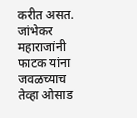करीत असत. जांभेकर महाराजांनी फाटक यांना जवळच्याच  तेव्हा ओसाड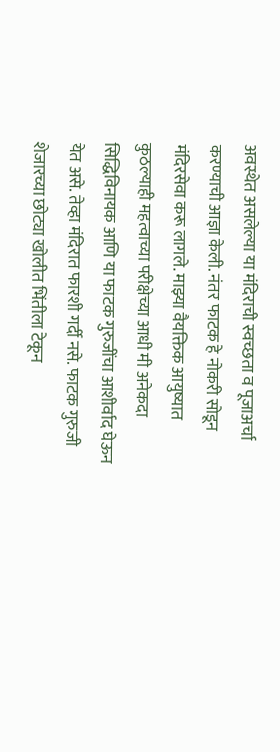अवस्थेत असलेल्या या मंदिराची स्वच्छता व पूजाअर्चा करण्याची आज्ञा केली. नंतर फाटक हे नोकरी सोडून मंदिरसेवा करू लागले. माझ्या वैयक्तिक आयुष्यात कुठल्याही महत्वाच्या परीक्षेच्या आधी मी अनेकदा सिद्धिविनायक आणि या फाटक गुरुजींचा आशीर्वाद घेऊन येत असे. तेव्हा मंदिरात फारशी गर्दी नसे. फाटक गुरुजी शेजारच्या छोट्या खोलीत भिंतीला टेकून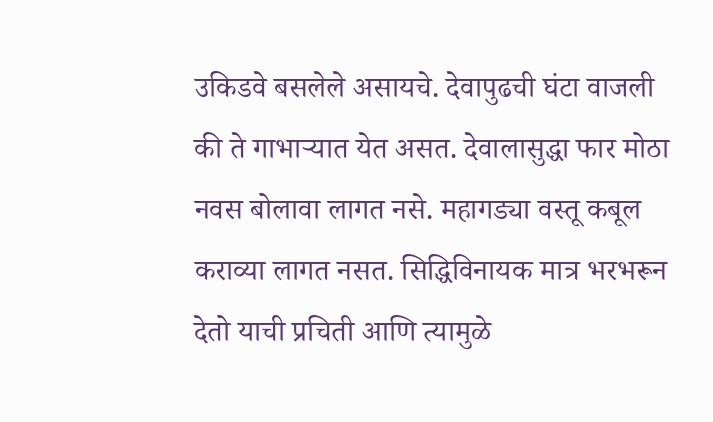उकिडवे बसलेले असायचे. देवापुढची घंटा वाजली की ते गाभाऱ्यात येत असत. देवालासुद्धा फार मोठा नवस बोलावा लागत नसे. महागड्या वस्तू कबूल कराव्या लागत नसत. सिद्धिविनायक मात्र भरभरून देतो याची प्रचिती आणि त्यामुळे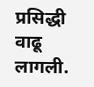प्रसिद्धी वाढू लागली.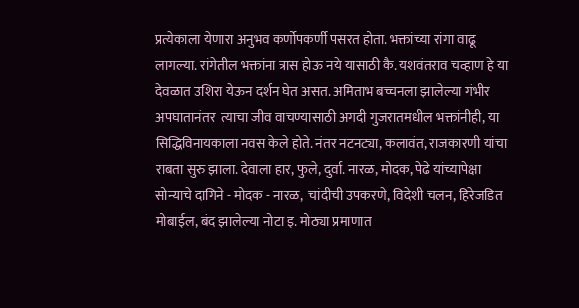प्रत्येकाला येणारा अनुभव कर्णोपकर्णी पसरत होता. भक्तांच्या रांगा वाढू लागल्या. रांगेतील भक्तांना त्रास होऊ नये यासाठी कै. यशवंतराव चव्हाण हे या देवळात उशिरा येऊन दर्शन घेत असत. अमिताभ बच्चनला झालेल्या गंभीर अपघातानंतर  त्याचा जीव वाचण्यासाठी अगदी गुजरातमधील भक्तांनीही, या सिद्धिविनायकाला नवस केले होते. नंतर नटनट्या, कलावंत, राजकारणी यांचा राबता सुरु झाला. देवाला हार, फुले, दुर्वा. नारळ, मोदक, पेढे यांच्यापेक्षा सोन्याचे दागिने - मोदक - नारळ,  चांदीची उपकरणे, विदेशी चलन, हिरेजडित मोबाईल, बंद झालेल्या नोटा इ. मोठ्या प्रमाणात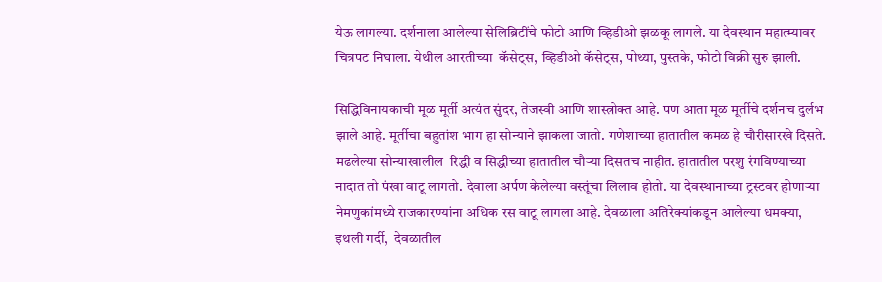येऊ लागल्या. दर्शनाला आलेल्या सेलिब्रिटींचे फोटो आणि व्हिडीओ झळकू लागले. या देवस्थान महात्म्यावर चित्रपट निघाला. येथील आरतीच्या  कॅसेट्स, व्हिडीओ कॅसेट्स, पोथ्या, पुस्तके, फोटो विक्री सुरु झाली.

सिद्धिविनायकाची मूळ मूर्ती अत्यंत सुंदर, तेजस्वी आणि शास्त्रोक्त आहे. पण आता मूळ मूर्तीचे दर्शनच दुर्लभ झाले आहे. मूर्तीचा बहुतांश भाग हा सोन्याने झाकला जातो. गणेशाच्या हातातील कमळ हे चौरीसारखे दिसते. मढलेल्या सोन्याखालील  रिद्धी व सिद्धीच्या हातातील चौऱ्या दिसतच नाहीत. हातातील परशु रंगविण्याच्या नादात तो पंखा वाटू लागतो. देवाला अर्पण केलेल्या वस्तूंचा लिलाव होतो. या देवस्थानाच्या ट्रस्टवर होणाऱ्या नेमणुकांमध्ये राजकारण्यांना अधिक रस वाटू लागला आहे. देवळाला अतिरेक्यांकडून आलेल्या धमक्या, इथली गर्दी,  देवळातील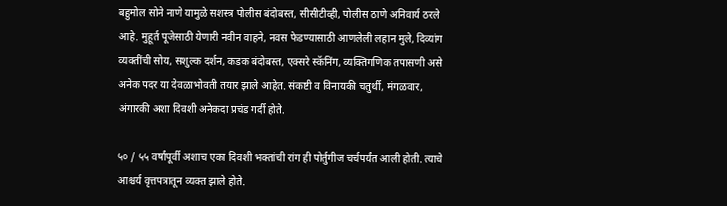बहुमोल सोने नाणे यामुळे सशस्त्र पोलीस बंदोबस्त, सीसीटीव्ही, पोलीस ठाणे अनिवार्य ठरले आहे. मुहूर्त पूजेसाठी येणारी नवीन वाहने, नवस फेडण्यासाठी आणलेली लहान मुले, दिव्यांग व्यक्तींची सोय, सशुल्क दर्शन, कडक बंदोबस्त, एक्सरे स्कॅनिंग, व्यक्तिगणिक तपासणी असे अनेक पदर या देवळाभोवती तयार झाले आहेत. संकष्टी व विनायकी चतुर्थी, मंगळवार, अंगारकी अशा दिवशी अनेकदा प्रचंड गर्दी होते.

५० / ५५ वर्षांपूर्वी अशाच एका दिवशी भक्तांची रांग ही पोर्तुगीज चर्चपर्यंत आली होती. त्याचे आश्चर्य वृत्तपत्रातून व्यक्त झाले होते.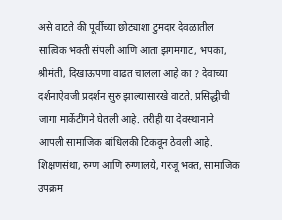असे वाटते की पूर्वीच्या छोट्याशा टुमदार देवळातील सात्विक भक्ती संपली आणि आता झगमगाट, भपका, श्रीमंती, दिखाऊपणा वाढत चालला आहे का ? देवाच्या दर्शनाऐवजी प्रदर्शन सुरु झाल्यासारखे वाटते. प्रसिद्धीची जागा मार्केटींगने घेतली आहे. तरीही या देवस्थानाने आपली सामाजिक बांधिलकी टिकवून ठेवली आहे. शिक्षणसंथा, रुग्ण आणि रुग्णालये, गरजू भक्त, सामाजिक उपक्रम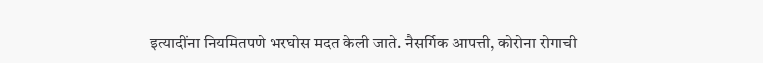इत्यादींना नियमितपणे भरघोस मदत केली जाते. नैसर्गिक आपत्ती, कोरोना रोगाची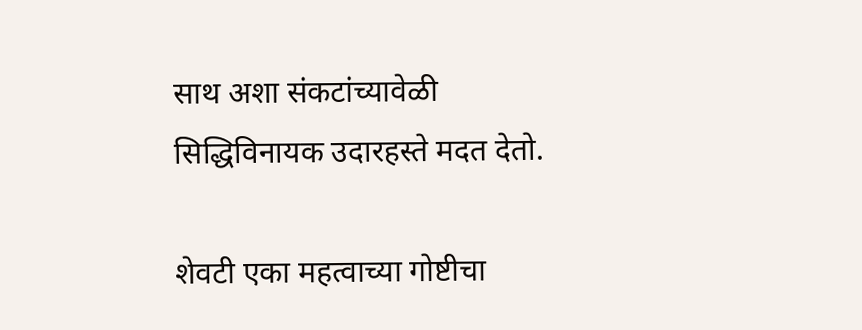साथ अशा संकटांच्यावेळी सिद्धिविनायक उदारहस्ते मदत देतो.

शेवटी एका महत्वाच्या गोष्टीचा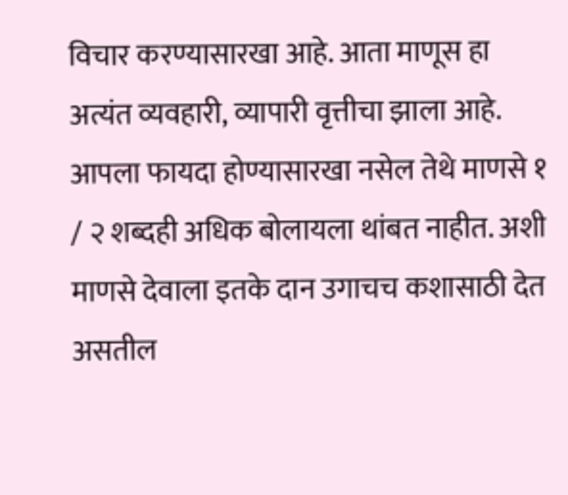विचार करण्यासारखा आहे. आता माणूस हा अत्यंत व्यवहारी, व्यापारी वृत्तीचा झाला आहे. आपला फायदा होण्यासारखा नसेल तेथे माणसे १ / २ शब्दही अधिक बोलायला थांबत नाहीत. अशी माणसे देवाला इतके दान उगाचच कशासाठी देत असतील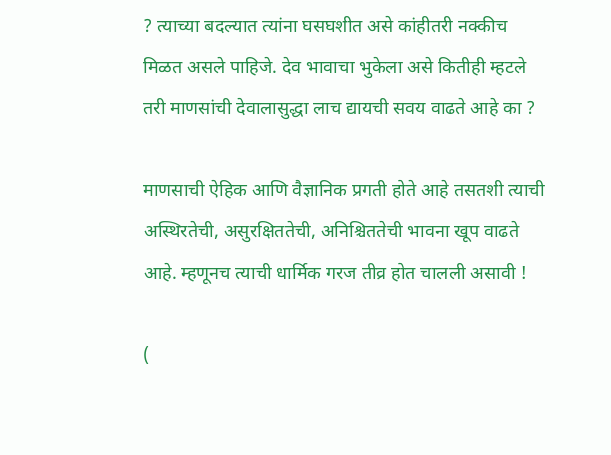? त्याच्या बदल्यात त्यांना घसघशीत असे कांहीतरी नक्कीच मिळत असले पाहिजे. देव भावाचा भुकेला असे कितीही म्हटले तरी माणसांची देवालासुद्धा लाच द्यायची सवय वाढते आहे का ?

माणसाची ऐहिक आणि वैज्ञानिक प्रगती होते आहे तसतशी त्याची अस्थिरतेची, असुरक्षिततेची, अनिश्चिततेची भावना खूप वाढते आहे. म्हणूनच त्याची धार्मिक गरज तीव्र होत चालली असावी !

(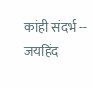कांही संदर्भ -- जयहिंद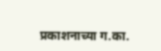प्रकाशनाच्या ग.का.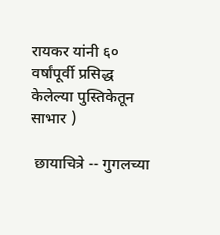रायकर यांनी ६० वर्षांपूर्वी प्रसिद्ध केलेल्या पुस्तिकेतून साभार )

 छायाचित्रे -- गुगलच्या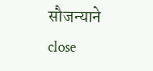सौजन्याने
close